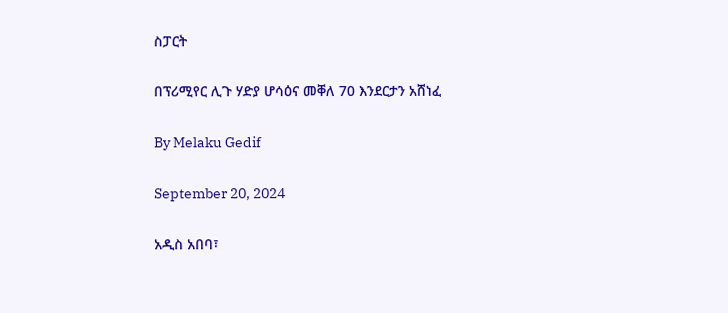ስፓርት

በፕሪሚየር ሊጉ ሃድያ ሆሳዕና መቐለ 70 እንደርታን አሸነፈ

By Melaku Gedif

September 20, 2024

አዲስ አበባ፣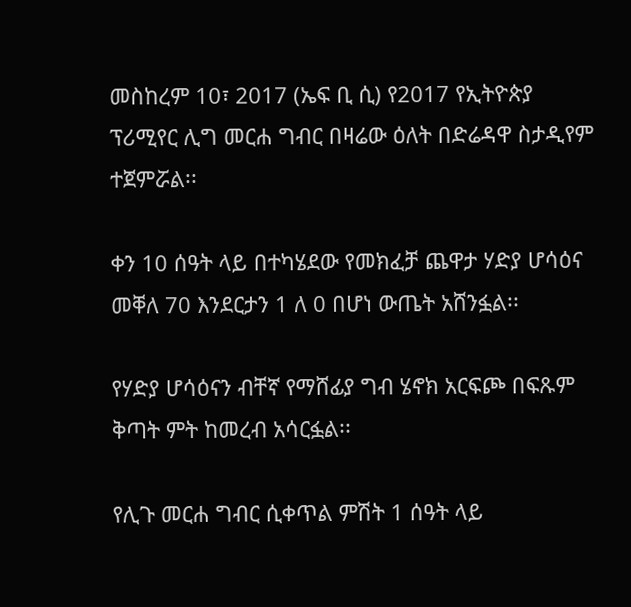መስከረም 10፣ 2017 (ኤፍ ቢ ሲ) የ2017 የኢትዮጵያ ፕሪሚየር ሊግ መርሐ ግብር በዛሬው ዕለት በድሬዳዋ ስታዲየም ተጀምሯል፡፡

ቀን 10 ሰዓት ላይ በተካሄደው የመክፈቻ ጨዋታ ሃድያ ሆሳዕና መቐለ 70 እንደርታን 1 ለ 0 በሆነ ውጤት አሸንፏል፡፡

የሃድያ ሆሳዕናን ብቸኛ የማሸፊያ ግብ ሄኖክ አርፍጮ በፍጹም ቅጣት ምት ከመረብ አሳርፏል፡፡

የሊጉ መርሐ ግብር ሲቀጥል ምሽት 1 ሰዓት ላይ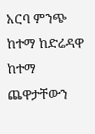አርባ ምንጭ ከተማ ከድሬዳዋ ከተማ ጨዋታቸውን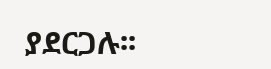ያደርጋሉ፡፡